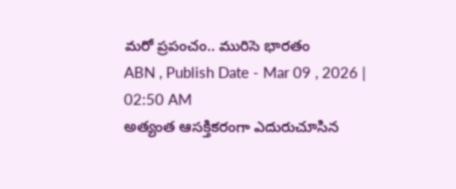మరో ప్రపంచం.. మురిసె భారతం
ABN , Publish Date - Mar 09 , 2026 | 02:50 AM
అత్యంత ఆసక్తికరంగా ఎదురుచూసిన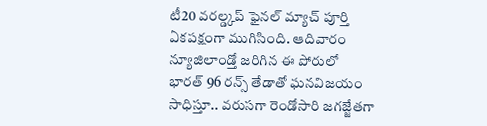టీ20 వరల్డ్కప్ ఫైనల్ మ్యాచ్ పూర్తి ఏకపక్షంగా ముగిసింది. ఆదివారం న్యూజిలాండ్తో జరిగిన ఈ పోరులో భారత్ 96 రన్స్ తేడాతో ఘనవిజయం సాధిస్తూ.. వరుసగా రెండోసారి జగజ్జేతగా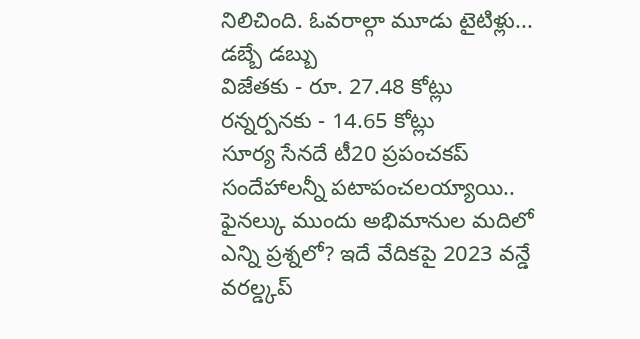నిలిచింది. ఓవరాల్గా మూడు టైటిళ్లు...
డబ్బే డబ్బు
విజేతకు - రూ. 27.48 కోట్లు
రన్నర్పనకు - 14.65 కోట్లు
సూర్య సేనదే టీ20 ప్రపంచకప్
సందేహాలన్నీ పటాపంచలయ్యాయి.. ఫైనల్కు ముందు అభిమానుల మదిలో ఎన్ని ప్రశ్నలో? ఇదే వేదికపై 2023 వన్డే వరల్డ్కప్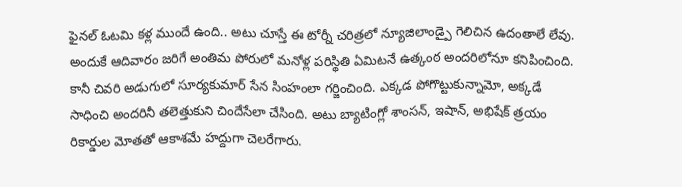ఫైనల్ ఓటమి కళ్ల ముందే ఉంది.. అటు చూస్తే ఈ టోర్నీ చరిత్రలో న్యూజిలాండ్పై గెలిచిన ఉదంతాలే లేవు. అందుకే ఆదివారం జరిగే అంతిమ పోరులో మనోళ్ల పరిస్థితి ఏమిటనే ఉత్కంఠ అందరిలోనూ కనిపించింది. కానీ చివరి అడుగులో సూర్యకుమార్ సేన సింహంలా గర్జించింది. ఎక్కడ పోగొట్టుకున్నామో, అక్కడే సాధించి అందరినీ తలెత్తుకుని చిందేసేలా చేసింది. అటు బ్యాటింగ్లో శాంసన్, ఇషాన్, అభిషేక్ త్రయం రికార్డుల మోతతో ఆకాశమే హద్దుగా చెలరేగారు.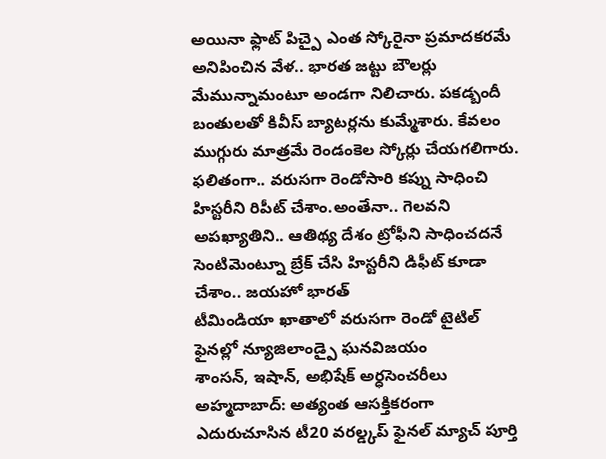అయినా ఫ్లాట్ పిచ్పై ఎంత స్కోరైనా ప్రమాదకరమే అనిపించిన వేళ.. భారత జట్టు బౌలర్లు మేమున్నామంటూ అండగా నిలిచారు. పకడ్బందీ బంతులతో కివీస్ బ్యాటర్లను కుమ్మేశారు. కేవలం ముగ్గురు మాత్రమే రెండంకెల స్కోర్లు చేయగలిగారు. ఫలితంగా.. వరుసగా రెండోసారి కప్ను సాధించి హిస్టరీని రిపీట్ చేశాం.అంతేనా.. గెలవని అపఖ్యాతిని.. ఆతిథ్య దేశం ట్రోఫీని సాధించదనే సెంటిమెంట్నూ బ్రేక్ చేసి హిస్టరీని డిఫీట్ కూడా చేశాం.. జయహో భారత్
టీమిండియా ఖాతాలో వరుసగా రెండో టైటిల్
ఫైనల్లో న్యూజిలాండ్పై ఘనవిజయం
శాంసన్, ఇషాన్, అభిషేక్ అర్ధసెంచరీలు
అహ్మదాబాద్: అత్యంత ఆసక్తికరంగా ఎదురుచూసిన టీ20 వరల్డ్కప్ ఫైనల్ మ్యాచ్ పూర్తి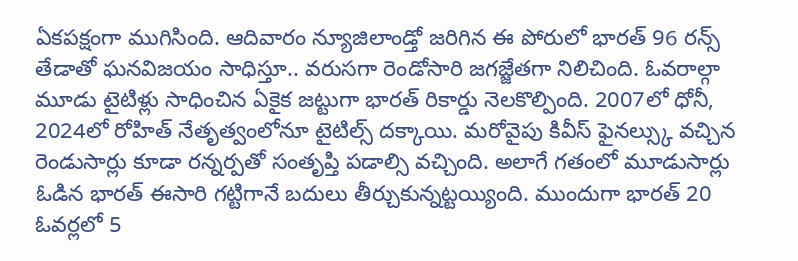ఏకపక్షంగా ముగిసింది. ఆదివారం న్యూజిలాండ్తో జరిగిన ఈ పోరులో భారత్ 96 రన్స్ తేడాతో ఘనవిజయం సాధిస్తూ.. వరుసగా రెండోసారి జగజ్జేతగా నిలిచింది. ఓవరాల్గా మూడు టైటిళ్లు సాధించిన ఏకైక జట్టుగా భారత్ రికార్డు నెలకొల్పింది. 2007లో ధోనీ, 2024లో రోహిత్ నేతృత్వంలోనూ టైటిల్స్ దక్కాయి. మరోవైపు కివీస్ ఫైనల్స్కు వచ్చిన రెండుసార్లు కూడా రన్నర్పతో సంతృప్తి పడాల్సి వచ్చింది. అలాగే గతంలో మూడుసార్లు ఓడిన భారత్ ఈసారి గట్టిగానే బదులు తీర్చుకున్నట్టయ్యింది. ముందుగా భారత్ 20 ఓవర్లలో 5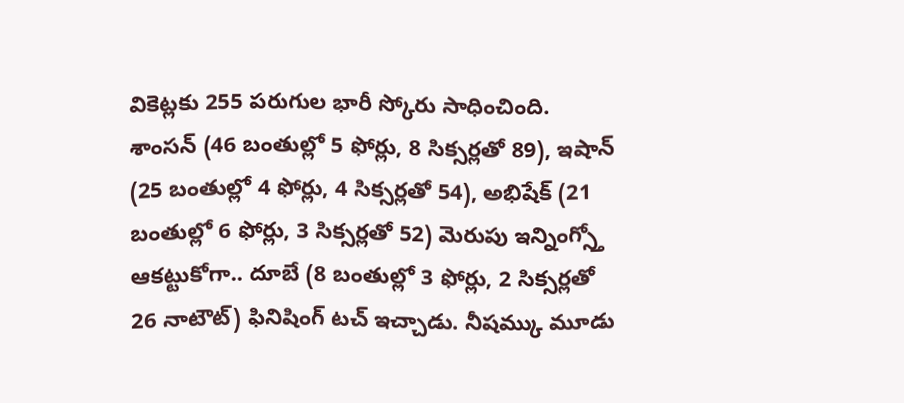వికెట్లకు 255 పరుగుల భారీ స్కోరు సాధించింది. శాంసన్ (46 బంతుల్లో 5 ఫోర్లు, 8 సిక్సర్లతో 89), ఇషాన్ (25 బంతుల్లో 4 ఫోర్లు, 4 సిక్సర్లతో 54), అభిషేక్ (21 బంతుల్లో 6 ఫోర్లు, 3 సిక్సర్లతో 52) మెరుపు ఇన్నింగ్స్తో ఆకట్టుకోగా.. దూబే (8 బంతుల్లో 3 ఫోర్లు, 2 సిక్సర్లతో 26 నాటౌట్) ఫినిషింగ్ టచ్ ఇచ్చాడు. నీషమ్కు మూడు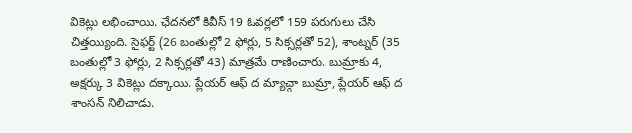వికెట్లు లభించాయి. ఛేదనలో కివీస్ 19 ఓవర్లలో 159 పరుగులు చేసి చిత్తయ్యింది. సైఫర్ట్ (26 బంతుల్లో 2 ఫోర్లు, 5 సిక్సర్లతో 52), శాంట్నర్ (35 బంతుల్లో 3 ఫోర్లు, 2 సిక్సర్లతో 43) మాత్రమే రాణించారు. బుమ్రాకు 4, అక్షర్కు 3 వికెట్లు దక్కాయి. ప్లేయర్ ఆఫ్ ద మ్యాచ్గా బుమ్రా, ప్లేయర్ ఆఫ్ ద శాంసన్ నిలిచాడు.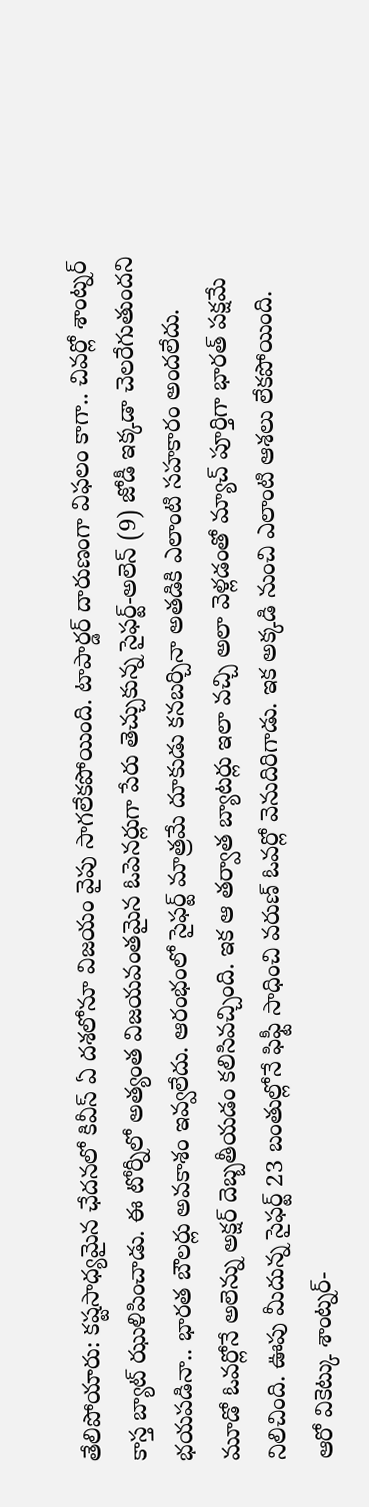తేలిపోయారు: కష్టసాధ్యమైన ఛేదనలో కివీస్ ఏ దశలోనూ విజయం వైపు సాగలేకపోయింది. టాపార్డర్ దారుణంగా విఫలం కాగా.. చివర్లో శాంట్నర్ కాస్త బ్యాట్ ఝుళిపించాడు. ఈ టోర్నీలో అత్యంత విజయవంతమైన ఓపెనర్లుగా పేరు తెచ్చుకున్న సైఫర్ట్-అలెన్ (9) జోడీ ఇక్కడా చెలరేగుతుందని భయపడినా.. భారత బౌలర్లు అవకాశం ఇవ్వలేదు. ఆరంభంలో సైఫర్ట్ మాత్రమే దూకుడు కనబర్చినా అతడికి ఎలాంటి సహకారం అందలేదు. మూడో ఓవర్లోనే అలెన్ను అక్షర్ దెబ్బతీయడం కలిసివచ్చింది. ఇక ఆ తర్వాత బ్యాటర్లు ఇలా వచ్చి అలా వెళ్లడంతో మ్యాచ్ పూర్తిగా భారత్ పక్షమే నిలిచింది. ఊపు మీదున్న సైఫర్ట్ 23 బంతుల్లోనే ఫిఫ్టీ సాధించి వరుణ్ ఓవర్లో వెనుదిరిగాడు. ఇక అక్కడి నుంచి ఎలాంటి ఆశలు లేకపోయింది. ఆరో వికెట్కు శాంట్నర్-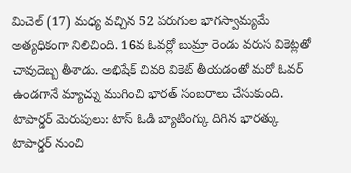మిచెల్ (17) మధ్య వచ్చిన 52 పరుగుల భాగస్వామ్యమే అత్యధికంగా నిలిచింది. 16వ ఓవర్లో బుమ్రా రెండు వరుస వికెట్లతో చావుదెబ్బ తీశాడు. అభిషేక్ చివరి వికెట్ తీయడంతో మరో ఓవర్ ఉండగానే మ్యాచ్ను ముగించి భారత్ సంబరాలు చేసుకుంది.
టాపార్డర్ మెరుపులు: టాస్ ఓడి బ్యాటింగ్కు దిగిన భారత్కు టాపార్డర్ నుంచి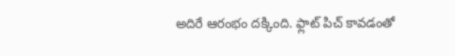అదిరే ఆరంభం దక్కింది. ఫ్లాట్ పిచ్ కావడంతో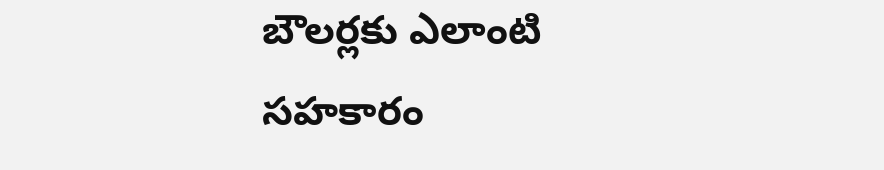బౌలర్లకు ఎలాంటి సహకారం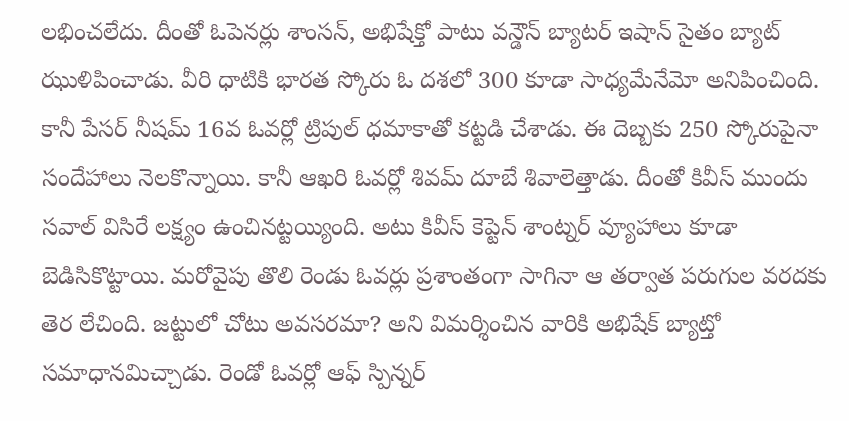లభించలేదు. దీంతో ఓపెనర్లు శాంసన్, అభిషేక్తో పాటు వన్డౌన్ బ్యాటర్ ఇషాన్ సైతం బ్యాట్ ఝుళిపించాడు. వీరి ధాటికి భారత స్కోరు ఓ దశలో 300 కూడా సాధ్యమేనేమో అనిపించింది. కానీ పేసర్ నీషమ్ 16వ ఓవర్లో ట్రిపుల్ ధమాకాతో కట్టడి చేశాడు. ఈ దెబ్బకు 250 స్కోరుపైనా సందేహాలు నెలకొన్నాయి. కానీ ఆఖరి ఓవర్లో శివమ్ దూబే శివాలెత్తాడు. దీంతో కివీస్ ముందు సవాల్ విసిరే లక్ష్యం ఉంచినట్టయ్యింది. అటు కివీస్ కెప్టెన్ శాంట్నర్ వ్యూహాలు కూడా బెడిసికొట్టాయి. మరోవైపు తొలి రెండు ఓవర్లు ప్రశాంతంగా సాగినా ఆ తర్వాత పరుగుల వరదకు తెర లేచింది. జట్టులో చోటు అవసరమా? అని విమర్శించిన వారికి అభిషేక్ బ్యాట్తో సమాధానమిచ్చాడు. రెండో ఓవర్లో ఆఫ్ స్పిన్నర్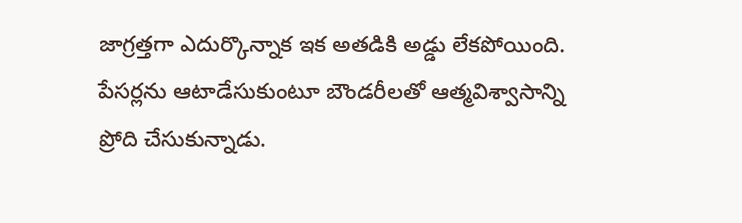జాగ్రత్తగా ఎదుర్కొన్నాక ఇక అతడికి అడ్డు లేకపోయింది. పేసర్లను ఆటాడేసుకుంటూ బౌండరీలతో ఆత్మవిశ్వాసాన్ని ప్రోది చేసుకున్నాడు.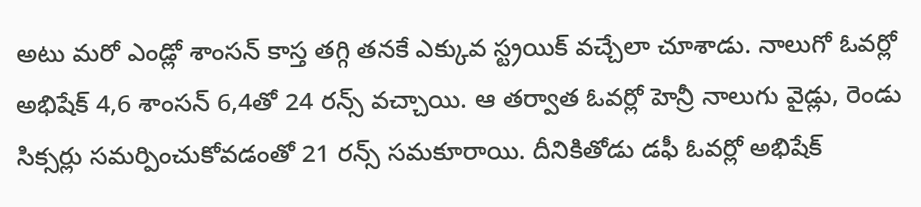అటు మరో ఎండ్లో శాంసన్ కాస్త తగ్గి తనకే ఎక్కువ స్ట్రయిక్ వచ్చేలా చూశాడు. నాలుగో ఓవర్లో అభిషేక్ 4,6 శాంసన్ 6,4తో 24 రన్స్ వచ్చాయి. ఆ తర్వాత ఓవర్లో హెన్రీ నాలుగు వైడ్లు, రెండు సిక్సర్లు సమర్పించుకోవడంతో 21 రన్స్ సమకూరాయి. దీనికితోడు డఫీ ఓవర్లో అభిషేక్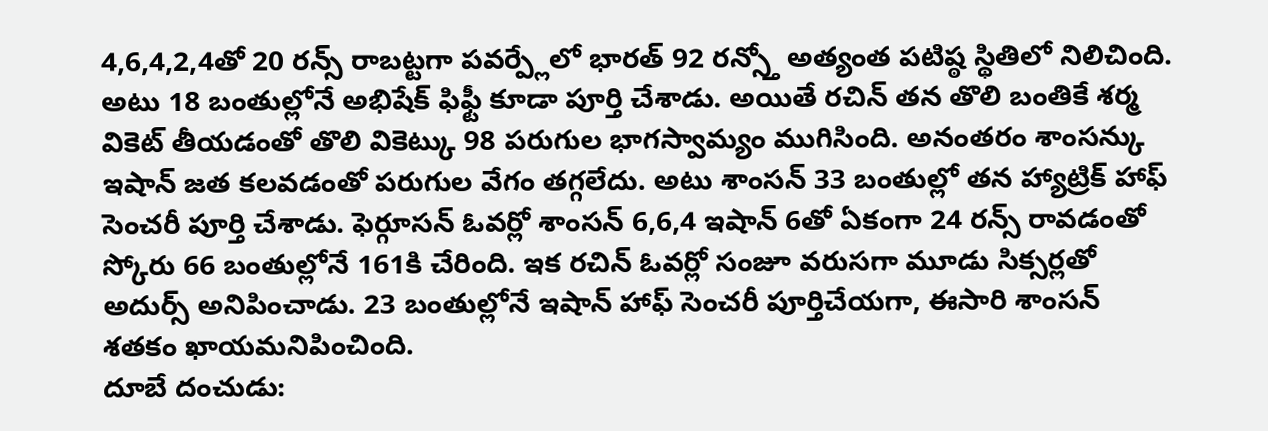4,6,4,2,4తో 20 రన్స్ రాబట్టగా పవర్ప్లేలో భారత్ 92 రన్స్తో అత్యంత పటిష్ఠ స్థితిలో నిలిచింది. అటు 18 బంతుల్లోనే అభిషేక్ ఫిఫ్టీ కూడా పూర్తి చేశాడు. అయితే రచిన్ తన తొలి బంతికే శర్మ వికెట్ తీయడంతో తొలి వికెట్కు 98 పరుగుల భాగస్వామ్యం ముగిసింది. అనంతరం శాంసన్కు ఇషాన్ జత కలవడంతో పరుగుల వేగం తగ్గలేదు. అటు శాంసన్ 33 బంతుల్లో తన హ్యాట్రిక్ హాఫ్ సెంచరీ పూర్తి చేశాడు. ఫెర్గూసన్ ఓవర్లో శాంసన్ 6,6,4 ఇషాన్ 6తో ఏకంగా 24 రన్స్ రావడంతో స్కోరు 66 బంతుల్లోనే 161కి చేరింది. ఇక రచిన్ ఓవర్లో సంజూ వరుసగా మూడు సిక్సర్లతో అదుర్స్ అనిపించాడు. 23 బంతుల్లోనే ఇషాన్ హాఫ్ సెంచరీ పూర్తిచేయగా, ఈసారి శాంసన్ శతకం ఖాయమనిపించింది.
దూబే దంచుడు: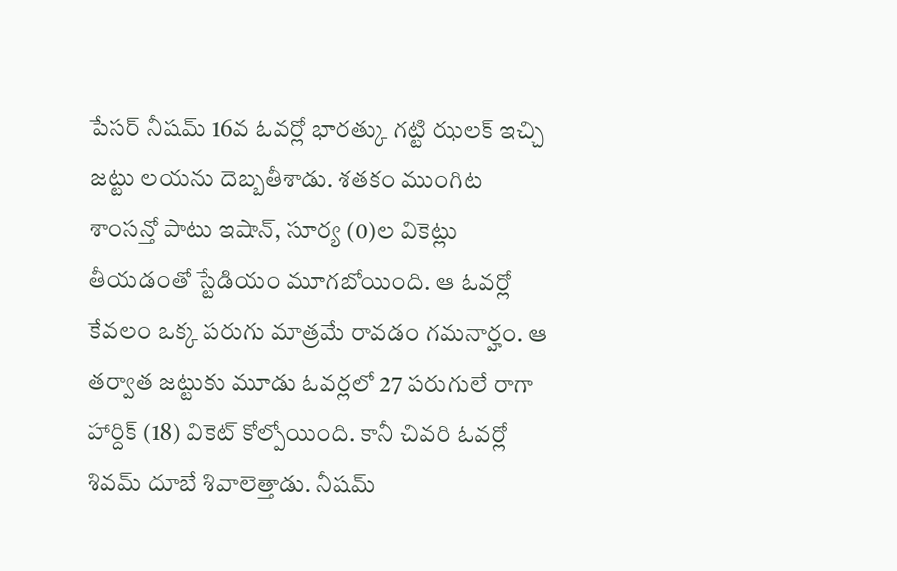పేసర్ నీషమ్ 16వ ఓవర్లో భారత్కు గట్టి ఝలక్ ఇచ్చి జట్టు లయను దెబ్బతీశాడు. శతకం ముంగిట శాంసన్తో పాటు ఇషాన్, సూర్య (0)ల వికెట్లు తీయడంతో స్టేడియం మూగబోయింది. ఆ ఓవర్లో కేవలం ఒక్క పరుగు మాత్రమే రావడం గమనార్హం. ఆ తర్వాత జట్టుకు మూడు ఓవర్లలో 27 పరుగులే రాగా హార్దిక్ (18) వికెట్ కోల్పోయింది. కానీ చివరి ఓవర్లో శివమ్ దూబే శివాలెత్తాడు. నీషమ్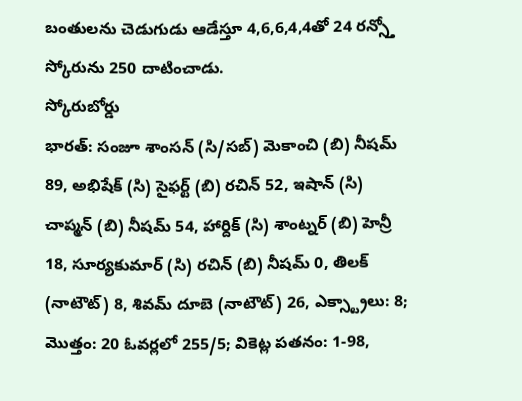బంతులను చెడుగుడు ఆడేస్తూ 4,6,6,4,4తో 24 రన్స్తో స్కోరును 250 దాటించాడు.
స్కోరుబోర్డు
భారత్: సంజూ శాంసన్ (సి/సబ్) మెకాంచి (బి) నీషమ్ 89, అభిషేక్ (సి) సైఫర్ట్ (బి) రచిన్ 52, ఇషాన్ (సి) చాప్మన్ (బి) నీషమ్ 54, హార్దిక్ (సి) శాంట్నర్ (బి) హెన్రీ 18, సూర్యకుమార్ (సి) రచిన్ (బి) నీషమ్ 0, తిలక్ (నాటౌట్) 8, శివమ్ దూబె (నాటౌట్) 26, ఎక్స్ట్రాలు: 8; మొత్తం: 20 ఓవర్లలో 255/5; వికెట్ల పతనం: 1-98,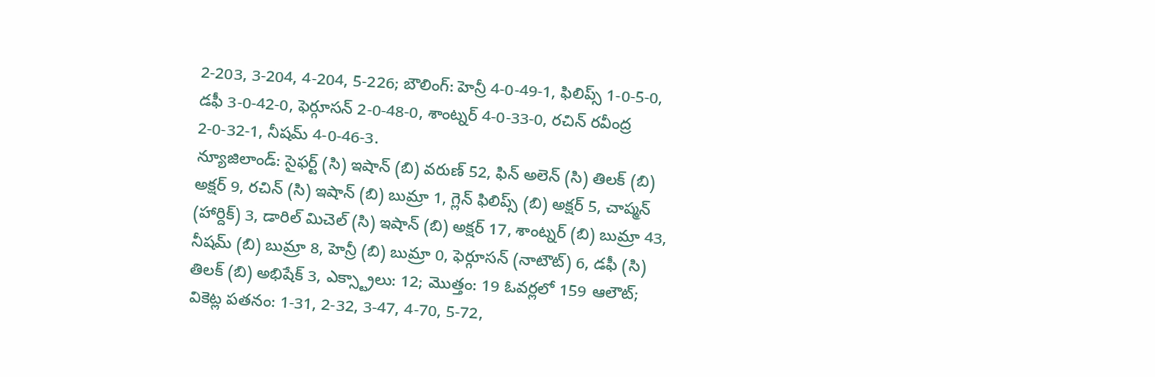2-203, 3-204, 4-204, 5-226; బౌలింగ్: హెన్రీ 4-0-49-1, ఫిలిప్స్ 1-0-5-0, డఫీ 3-0-42-0, ఫెర్గూసన్ 2-0-48-0, శాంట్నర్ 4-0-33-0, రచిన్ రవీంద్ర 2-0-32-1, నీషమ్ 4-0-46-3.
న్యూజిలాండ్: సైఫర్ట్ (సి) ఇషాన్ (బి) వరుణ్ 52, ఫిన్ అలెన్ (సి) తిలక్ (బి) అక్షర్ 9, రచిన్ (సి) ఇషాన్ (బి) బుమ్రా 1, గ్లెన్ ఫిలిప్స్ (బి) అక్షర్ 5, చాప్మన్ (హార్దిక్) 3, డారిల్ మిచెల్ (సి) ఇషాన్ (బి) అక్షర్ 17, శాంట్నర్ (బి) బుమ్రా 43, నీషమ్ (బి) బుమ్రా 8, హెన్రీ (బి) బుమ్రా 0, ఫెర్గూసన్ (నాటౌట్) 6, డఫీ (సి) తిలక్ (బి) అభిషేక్ 3, ఎక్స్ట్రాలు: 12; మొత్తం: 19 ఓవర్లలో 159 ఆలౌట్; వికెట్ల పతనం: 1-31, 2-32, 3-47, 4-70, 5-72,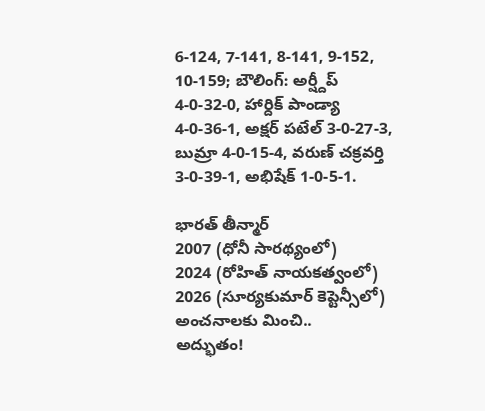6-124, 7-141, 8-141, 9-152, 10-159; బౌలింగ్: అర్ష్దీప్ 4-0-32-0, హార్దిక్ పాండ్యా 4-0-36-1, అక్షర్ పటేల్ 3-0-27-3, బుమ్రా 4-0-15-4, వరుణ్ చక్రవర్తి 3-0-39-1, అభిషేక్ 1-0-5-1.

భారత్ తీన్మార్
2007 (ధోనీ సారథ్యంలో)
2024 (రోహిత్ నాయకత్వంలో)
2026 (సూర్యకుమార్ కెప్టెన్సీలో)
అంచనాలకు మించి..
అద్భుతం!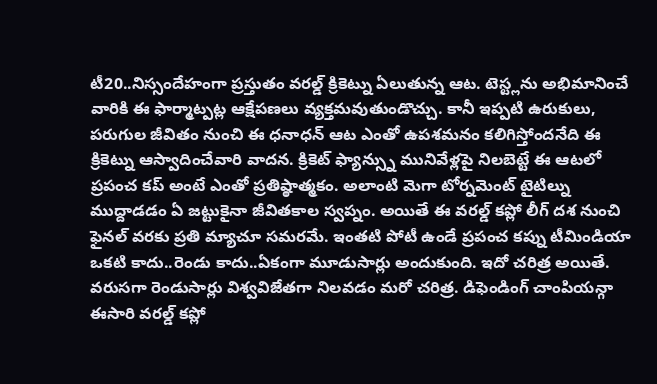టీ20..నిస్సందేహంగా ప్రస్తుతం వరల్డ్ క్రికెట్ను ఏలుతున్న ఆట. టెస్ట్లను అభిమానించే వారికి ఈ ఫార్మాట్పట్ల ఆక్షేపణలు వ్యక్తమవుతుండొచ్చు. కానీ ఇప్పటి ఉరుకులు, పరుగుల జీవితం నుంచి ఈ ధనాధన్ ఆట ఎంతో ఉపశమనం కలిగిస్తోందనేది ఈ క్రికెట్ను ఆస్వాదించేవారి వాదన. క్రికెట్ ఫ్యాన్స్ను మునివేళ్లపై నిలబెట్టే ఈ ఆటలో ప్రపంచ కప్ అంటే ఎంతో ప్రతిష్ఠాత్మకం. అలాంటి మెగా టోర్నమెంట్ టైటిల్ను ముద్దాడడం ఏ జట్టుకైనా జీవితకాల స్వప్నం. అయితే ఈ వరల్డ్ కప్లో లీగ్ దశ నుంచి ఫైనల్ వరకు ప్రతి మ్యాచూ సమరమే. ఇంతటి పోటీ ఉండే ప్రపంచ కప్ను టీమిండియా ఒకటి కాదు..రెండు కాదు..ఏకంగా మూడుసార్లు అందుకుంది. ఇదో చరిత్ర అయితే. వరుసగా రెండుసార్లు విశ్వవిజేతగా నిలవడం మరో చరిత్ర. డిఫెండింగ్ చాంపియన్గా ఈసారి వరల్డ్ కప్లో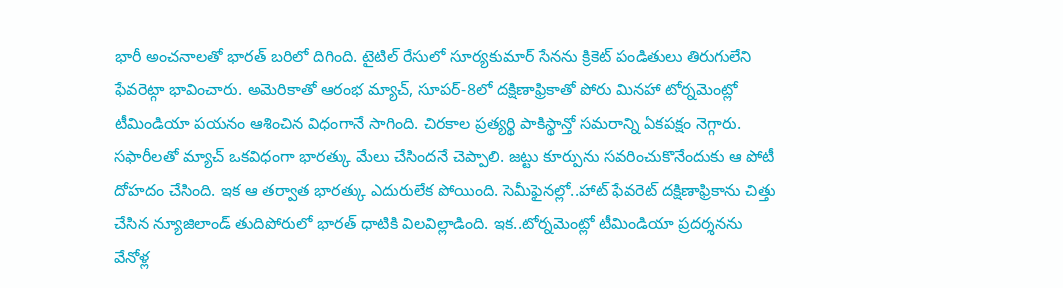భారీ అంచనాలతో భారత్ బరిలో దిగింది. టైటిల్ రేసులో సూర్యకుమార్ సేనను క్రికెట్ పండితులు తిరుగులేని ఫేవరెట్గా భావించారు. అమెరికాతో ఆరంభ మ్యాచ్, సూపర్-8లో దక్షిణాఫ్రికాతో పోరు మినహా టోర్నమెంట్లో టీమిండియా పయనం ఆశించిన విధంగానే సాగింది. చిరకాల ప్రత్యర్థి పాకిస్థాన్తో సమరాన్ని ఏకపక్షం నెగ్గారు. సఫారీలతో మ్యాచ్ ఒకవిధంగా భారత్కు మేలు చేసిందనే చెప్పాలి. జట్టు కూర్పును సవరించుకొనేందుకు ఆ పోటీ దోహదం చేసింది. ఇక ఆ తర్వాత భారత్కు ఎదురులేక పోయింది. సెమీఫైనల్లో..హాట్ ఫేవరెట్ దక్షిణాఫ్రికాను చిత్తు చేసిన న్యూజిలాండ్ తుదిపోరులో భారత్ ధాటికి విలవిల్లాడింది. ఇక..టోర్నమెంట్లో టీమిండియా ప్రదర్శనను వేనోళ్ల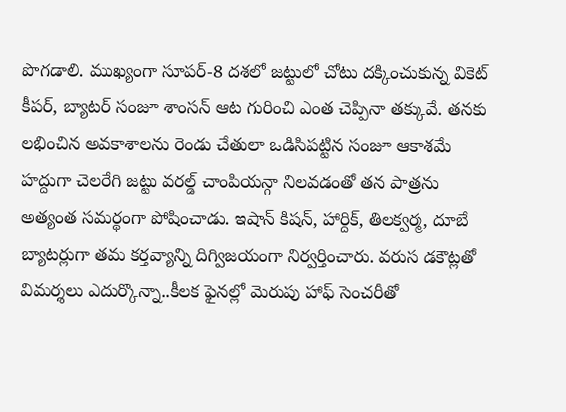పొగడాలి. ముఖ్యంగా సూపర్-8 దశలో జట్టులో చోటు దక్కించుకున్న వికెట్ కీపర్, బ్యాటర్ సంజూ శాంసన్ ఆట గురించి ఎంత చెప్పినా తక్కువే. తనకు లభించిన అవకాశాలను రెండు చేతులా ఒడిసిపట్టిన సంజూ ఆకాశమే హద్దుగా చెలరేగి జట్టు వరల్డ్ చాంపియన్గా నిలవడంతో తన పాత్రను అత్యంత సమర్థంగా పోషించాడు. ఇషాన్ కిషన్, హార్దిక్, తిలక్వర్మ, దూబే బ్యాటర్లుగా తమ కర్తవ్యాన్ని దిగ్విజయంగా నిర్వర్తించారు. వరుస డకౌట్లతో విమర్శలు ఎదుర్కొన్నా..కీలక ఫైనల్లో మెరుపు హాఫ్ సెంచరీతో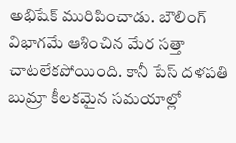అభిషేక్ మురిపించాడు. బౌలింగ్ విభాగమే ఆశించిన మేర సత్తా చాటలేకపోయింది. కానీ పేస్ దళపతి బుమ్రా కీలకమైన సమయాల్లో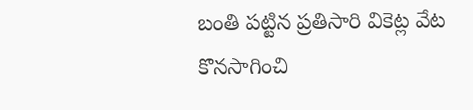బంతి పట్టిన ప్రతిసారి వికెట్ల వేట కొనసాగించి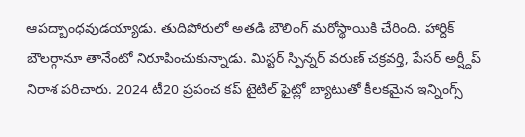ఆపద్బాంధవుడయ్యాడు. తుదిపోరులో అతడి బౌలింగ్ మరోస్థాయికి చేరింది. హార్దిక్ బౌలర్గానూ తానేంటో నిరూపించుకున్నాడు. మిస్టర్ స్పిన్నర్ వరుణ్ చక్రవర్తి, పేసర్ అర్ష్దీప్ నిరాశ పరిచారు. 2024 టీ20 ప్రపంచ కప్ టైటిల్ ఫైట్లో బ్యాటుతో కీలకమైన ఇన్నింగ్స్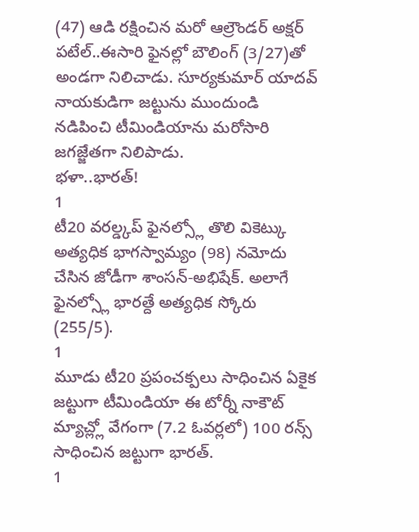(47) ఆడి రక్షించిన మరో ఆల్రౌండర్ అక్షర్ పటేల్..ఈసారి ఫైనల్లో బౌలింగ్ (3/27)తో అండగా నిలిచాడు. సూర్యకుమార్ యాదవ్ నాయకుడిగా జట్టును ముందుండి నడిపించి టీమిండియాను మరోసారి జగజ్జేతగా నిలిపాడు.
భళా..భారత్!
1
టీ20 వరల్డ్కప్ ఫైనల్స్లో తొలి వికెట్కు అత్యధిక భాగస్వామ్యం (98) నమోదు చేసిన జోడీగా శాంసన్-అభిషేక్. అలాగే ఫైనల్స్లో భారత్దే అత్యధిక స్కోరు (255/5).
1
మూడు టీ20 ప్రపంచక్పలు సాధించిన ఏకైక జట్టుగా టీమిండియా ఈ టోర్నీ నాకౌట్ మ్యాచ్ల్లో వేగంగా (7.2 ఓవర్లలో) 100 రన్స్ సాధించిన జట్టుగా భారత్.
1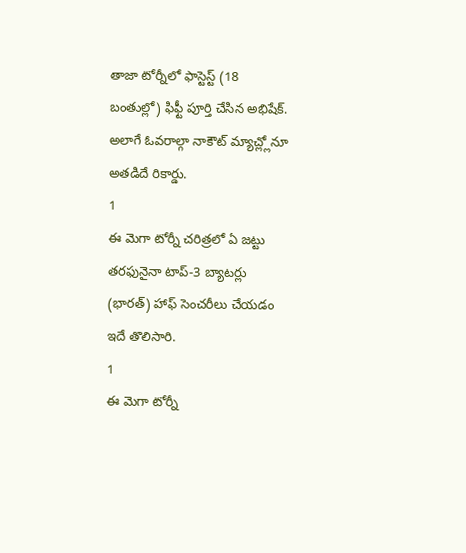తాజా టోర్నీలో ఫాస్టెస్ట్ (18 బంతుల్లో) ఫిఫ్టీ పూర్తి చేసిన అభిషేక్. అలాగే ఓవరాల్గా నాకౌట్ మ్యాచ్ల్లోనూ అతడిదే రికార్డు.
1
ఈ మెగా టోర్నీ చరిత్రలో ఏ జట్టు తరఫునైనా టాప్-3 బ్యాటర్లు (భారత్) హాఫ్ సెంచరీలు చేయడం ఇదే తొలిసారి.
1
ఈ మెగా టోర్నీ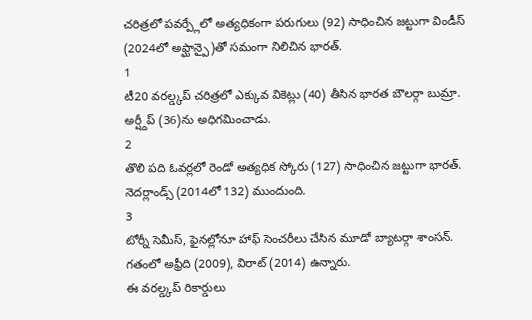చరిత్రలో పవర్ప్లేలో అత్యధికంగా పరుగులు (92) సాధించిన జట్టుగా విండీస్ (2024లో అఫ్ఘాన్పై)తో సమంగా నిలిచిన భారత్.
1
టీ20 వరల్డ్కప్ చరిత్రలో ఎక్కువ వికెట్లు (40) తీసిన భారత బౌలర్గా బుమ్రా. అర్ష్దీప్ (36)ను అధిగమించాడు.
2
తొలి పది ఓవర్లలో రెండో అత్యధిక స్కోరు (127) సాధించిన జట్టుగా భారత్. నెదర్లాండ్స్ (2014లో 132) ముందుంది.
3
టోర్నీ సెమీస్, ఫైనల్లోనూ హాఫ్ సెంచరీలు చేసిన మూడో బ్యాటర్గా శాంసన్. గతంలో అఫ్రీది (2009), విరాట్ (2014) ఉన్నారు.
ఈ వరల్డ్కప్ రికార్డులు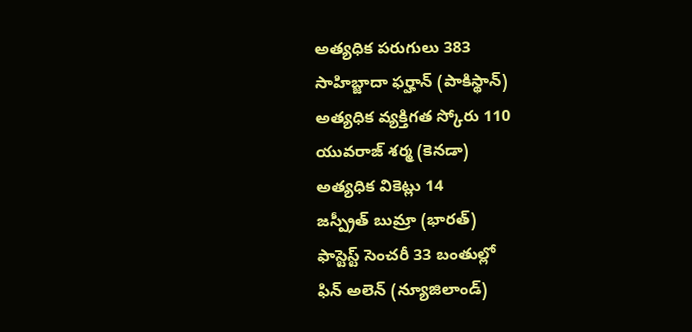అత్యధిక పరుగులు 383
సాహిబ్జాదా ఫర్హాన్ (పాకిస్థాన్)
అత్యధిక వ్యక్తిగత స్కోరు 110
యువరాజ్ శర్మ (కెనడా)
అత్యధిక వికెట్లు 14
జస్ప్రీత్ బుమ్రా (భారత్)
ఫాస్టెస్ట్ సెంచరీ 33 బంతుల్లో
ఫిన్ అలెన్ (న్యూజిలాండ్)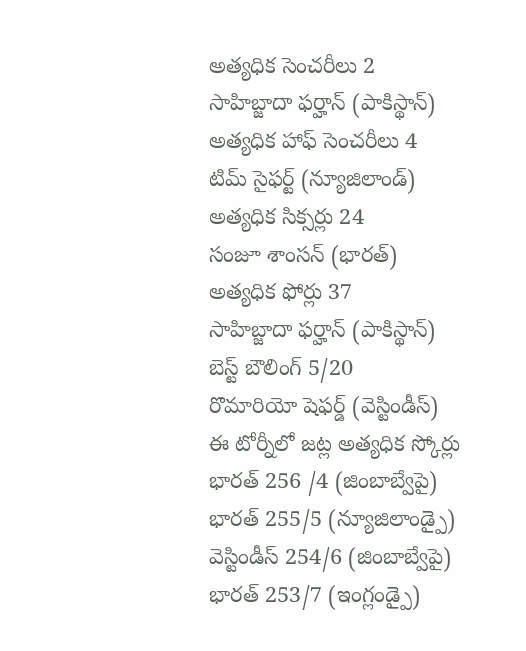అత్యధిక సెంచరీలు 2
సాహిబ్జాదా ఫర్హాన్ (పాకిస్థాన్)
అత్యధిక హాఫ్ సెంచరీలు 4
టిమ్ సైఫర్ట్ (న్యూజిలాండ్)
అత్యధిక సిక్సర్లు 24
సంజూ శాంసన్ (భారత్)
అత్యధిక ఫోర్లు 37
సాహిబ్జాదా ఫర్హాన్ (పాకిస్థాన్)
బెస్ట్ బౌలింగ్ 5/20
రొమారియో షెఫర్డ్ (వెస్టిండీస్)
ఈ టోర్నీలో జట్ల అత్యధిక స్కోర్లు
భారత్ 256 /4 (జింబాబ్వేపై)
భారత్ 255/5 (న్యూజిలాండ్పై)
వెస్టిండీస్ 254/6 (జింబాబ్వేపై)
భారత్ 253/7 (ఇంగ్లండ్పై)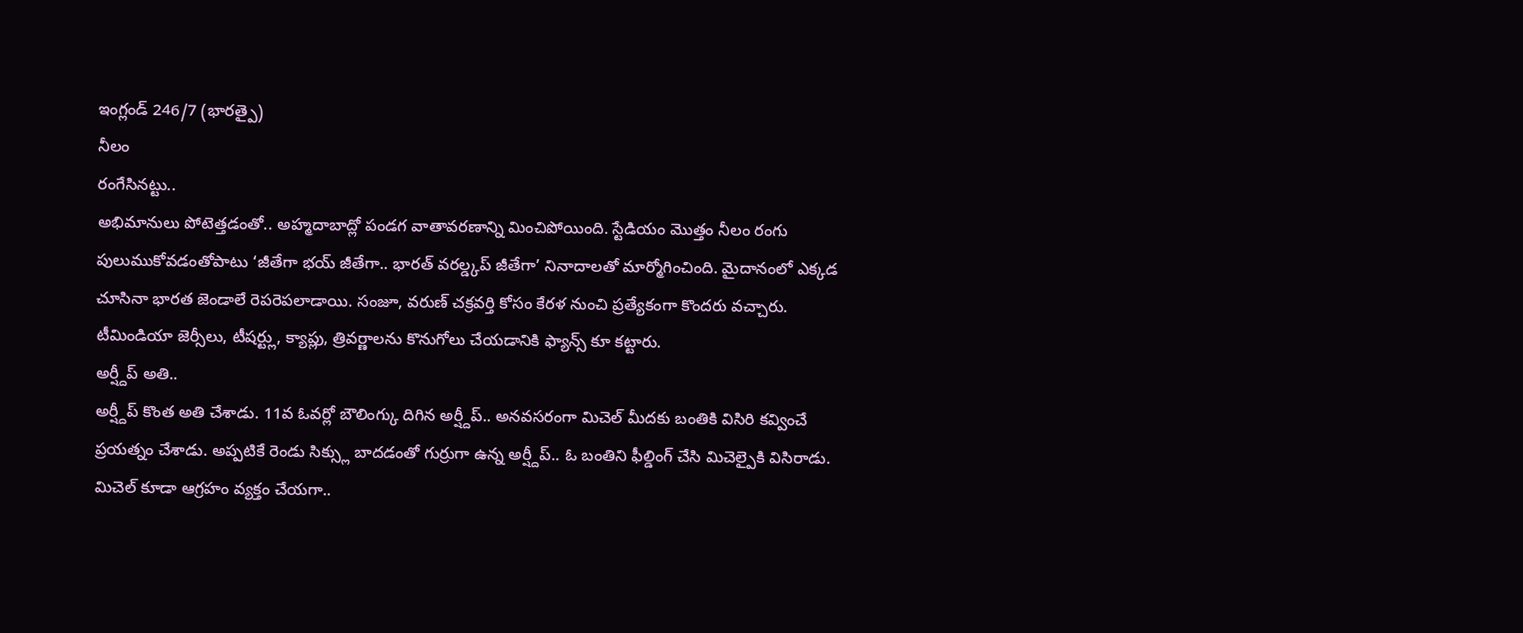ఇంగ్లండ్ 246/7 (భారత్పై)
నీలం
రంగేసినట్టు..
అభిమానులు పోటెత్తడంతో.. అహ్మదాబాద్లో పండగ వాతావరణాన్ని మించిపోయింది. స్టేడియం మొత్తం నీలం రంగు పులుముకోవడంతోపాటు ‘జీతేగా భయ్ జీతేగా.. భారత్ వరల్డ్కప్ జీతేగా’ నినాదాలతో మార్మోగించింది. మైదానంలో ఎక్కడ చూసినా భారత జెండాలే రెపరెపలాడాయి. సంజూ, వరుణ్ చక్రవర్తి కోసం కేరళ నుంచి ప్రత్యేకంగా కొందరు వచ్చారు. టీమిండియా జెర్సీలు, టీషర్ట్లు, క్యాప్లు, త్రివర్ణాలను కొనుగోలు చేయడానికి ఫ్యాన్స్ కూ కట్టారు.
అర్ష్దీప్ అతి..
అర్ష్దీప్ కొంత అతి చేశాడు. 11వ ఓవర్లో బౌలింగ్కు దిగిన అర్ష్దీప్.. అనవసరంగా మిచెల్ మీదకు బంతికి విసిరి కవ్వించే ప్రయత్నం చేశాడు. అప్పటికే రెండు సిక్స్లు బాదడంతో గుర్రుగా ఉన్న అర్ష్దీప్.. ఓ బంతిని ఫీల్డింగ్ చేసి మిచెల్పైకి విసిరాడు. మిచెల్ కూడా ఆగ్రహం వ్యక్తం చేయగా..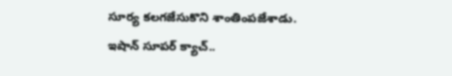సూర్య కలగజేసుకొని శాంతింపజేశాడు.
ఇషాన్ సూపర్ క్యాచ్..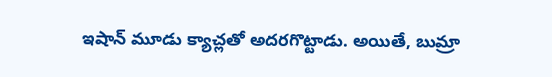ఇషాన్ మూడు క్యాచ్లతో అదరగొట్టాడు. అయితే, బుమ్రా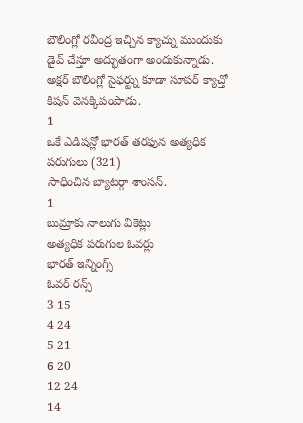బౌలింగ్లో రవీంద్ర ఇచ్చిన క్యాచ్ను ముందుకు డైవ్ చేస్తూ అద్భుతంగా అందుకున్నాడు. అక్షర్ బౌలింగ్లో సైఫర్ట్ను కూడా సూపర్ క్యాచ్తో కిషన్ వెనక్కిపంపాడు.
1
ఒకే ఎడిషన్లో భారత్ తరఫున అత్యధిక పరుగులు (321)
సాధించిన బ్యాటర్గా శాంసన్.
1
బుమ్రాకు నాలుగు వికెట్లు
అత్యధిక పరుగుల ఓవర్లు
భారత్ ఇన్నింగ్స్
ఓవర్ రన్స్
3 15
4 24
5 21
6 20
12 24
14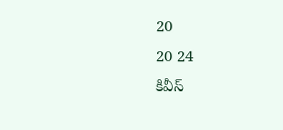20
20 24
కివీస్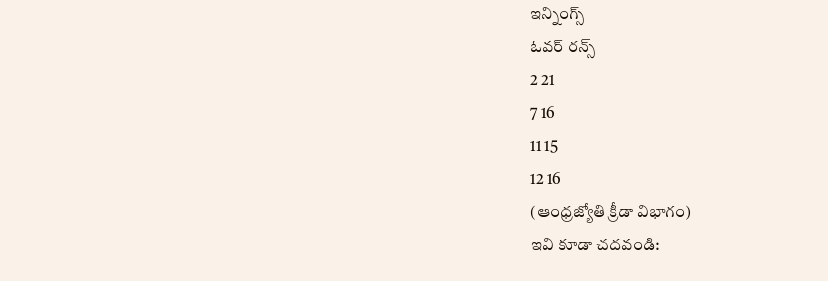ఇన్నింగ్స్
ఓవర్ రన్స్
2 21
7 16
11 15
12 16
(ఆంధ్రజ్యోతి క్రీడా విభాగం)
ఇవి కూడా చదవండి: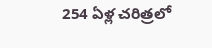254 ఏళ్ల చరిత్రలో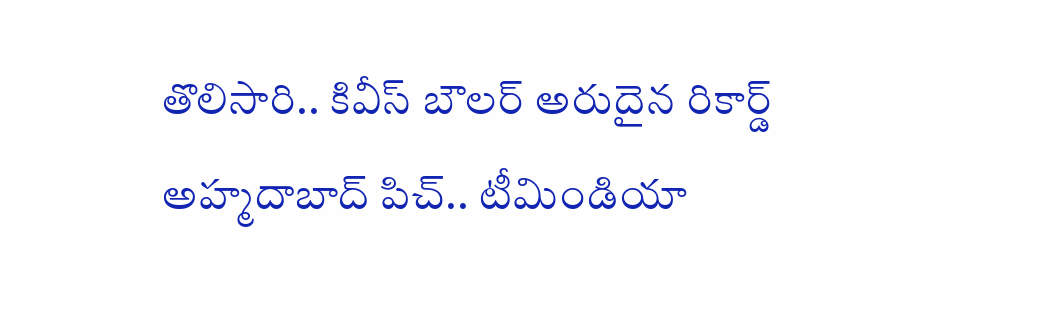తొలిసారి.. కివీస్ బౌలర్ అరుదైన రికార్డ్
అహ్మదాబాద్ పిచ్.. టీమిండియా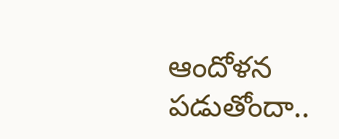ఆందోళన పడుతోందా..